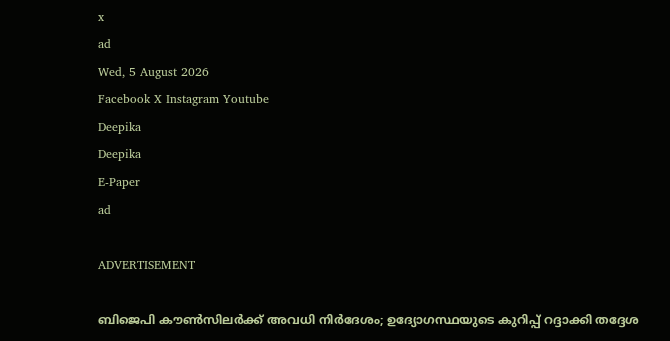x
ad
Wed, 5 August 2026
Facebook X Instagram Youtube
Deepika
Deepika
E-Paper
ad

ADVERTISEMENT

ബിജെപി കൗണ്‍സിലർക്ക് അവധി നിർദേശം; ഉദ്യോഗസ്ഥയുടെ കുറിപ്പ് റദ്ദാക്കി തദ്ദേശ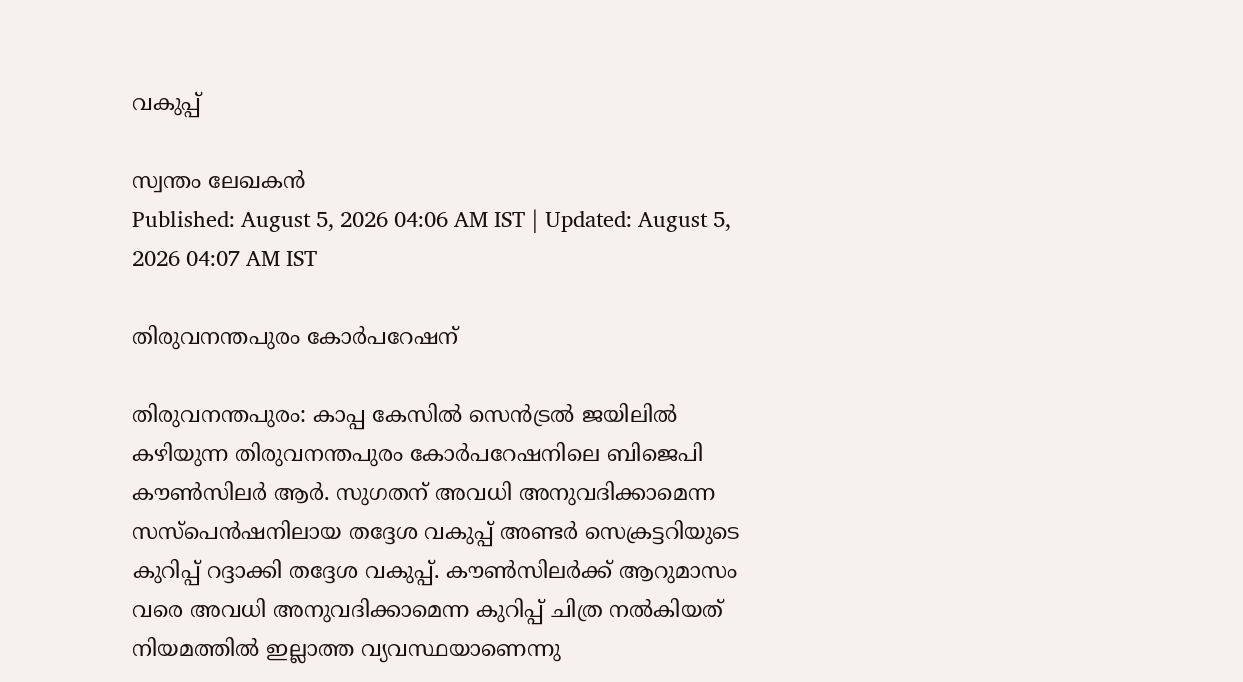വകുപ്പ്

സ്വന്തം ലേഖകൻ
Published: August 5, 2026 04:06 AM IST | Updated: August 5, 2026 04:07 AM IST

തിരുവനന്തപുരം കോർപറേഷന്

തിരുവനന്തപുരം: കാപ്പ കേസിൽ സെൻട്രൽ ജയിലിൽ കഴിയുന്ന തിരുവനന്തപുരം കോർപറേഷനിലെ ബിജെപി കൗണ്‍സിലർ ആർ. സുഗതന് അവധി അനുവദിക്കാമെന്ന സസ്പെൻഷനിലായ തദ്ദേശ വകുപ്പ് അണ്ടർ സെക്രട്ടറിയുടെ കുറിപ്പ് റദ്ദാക്കി തദ്ദേശ വകുപ്പ്. കൗണ്‍സിലർക്ക് ആറുമാസം വരെ അവധി അനുവദിക്കാമെന്ന കുറിപ്പ് ചിത്ര നൽകിയത് നിയമത്തിൽ ഇല്ലാത്ത വ്യവസ്ഥയാണെന്നു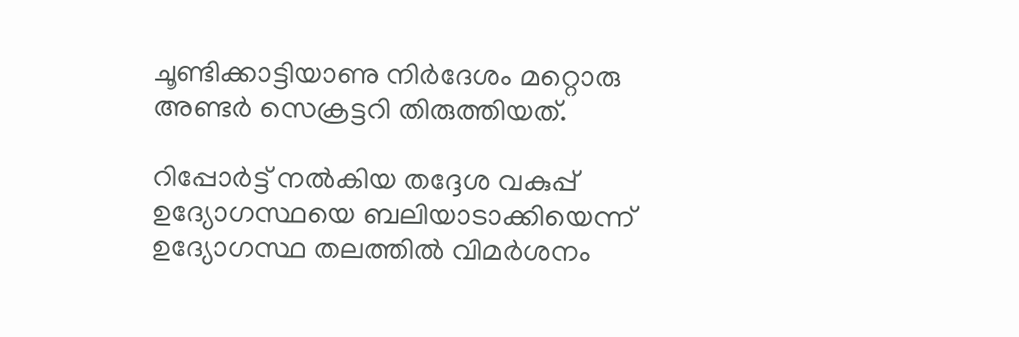ചൂണ്ടിക്കാട്ടിയാണു നിർദേശം മറ്റൊരു അണ്ടർ സെക്രട്ടറി തിരുത്തിയത്.

റിപ്പോർട്ട് നൽകിയ തദ്ദേശ വകുപ്പ് ഉദ്യോഗസ്ഥയെ ബലിയാടാക്കിയെന്ന് ഉദ്യോഗസ്ഥ തലത്തിൽ വിമർശനം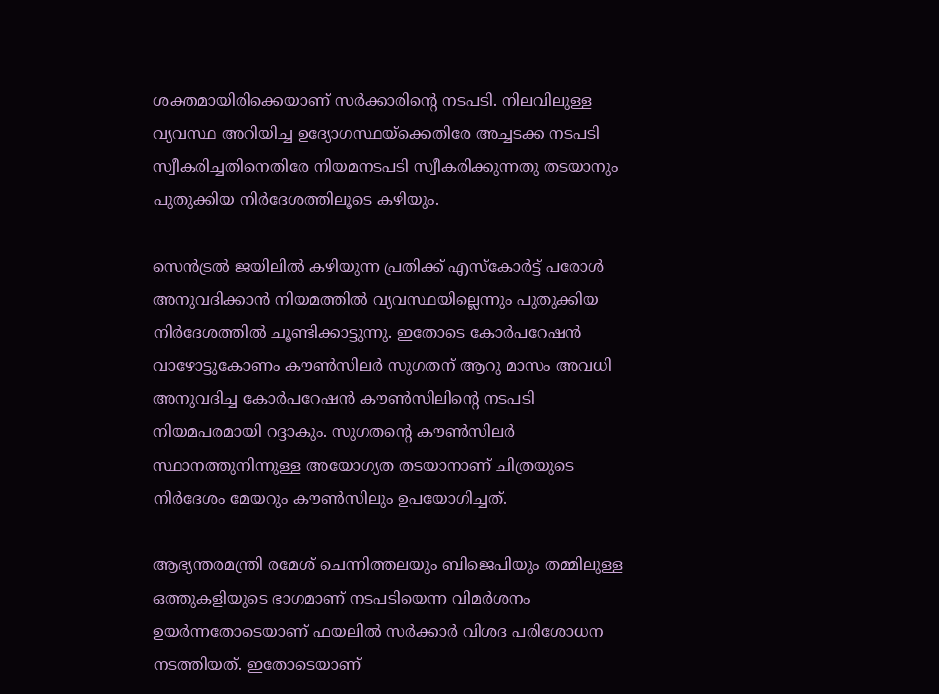ശക്തമായിരിക്കെയാണ് സർക്കാരിന്‍റെ നടപടി. നിലവിലുള്ള വ്യവസ്ഥ അറിയിച്ച ഉദ്യോഗസ്ഥയ്ക്കെതിരേ അച്ചടക്ക നടപടി സ്വീകരിച്ചതിനെതിരേ നിയമനടപടി സ്വീകരിക്കുന്നതു തടയാനും പുതുക്കിയ നിർദേശത്തിലൂടെ കഴിയും.

സെൻട്രൽ ജയിലിൽ കഴിയുന്ന പ്രതിക്ക് എസ്കോർട്ട് പരോൾ അനുവദിക്കാൻ നിയമത്തിൽ വ്യവസ്ഥയില്ലെന്നും പുതുക്കിയ നിർദേശത്തിൽ ചൂണ്ടിക്കാട്ടുന്നു. ഇതോടെ കോർപറേഷൻ വാഴോട്ടുകോണം കൗണ്‍സിലർ സുഗതന് ആറു മാസം അവധി അനുവദിച്ച കോർപറേഷൻ കൗണ്‍സിലിന്‍റെ നടപടി നിയമപരമായി റദ്ദാകും. സുഗതന്‍റെ കൗണ്‍സിലർ സ്ഥാനത്തുനിന്നുള്ള അയോഗ്യത തടയാനാണ് ചിത്രയുടെ നിർദേശം മേയറും കൗണ്‍സിലും ഉപയോഗിച്ചത്.

ആഭ്യന്തരമന്ത്രി രമേശ് ചെന്നിത്തലയും ബിജെപിയും തമ്മിലുള്ള ഒത്തുകളിയുടെ ഭാഗമാണ് നടപടിയെന്ന വിമർശനം ഉയർന്നതോടെയാണ് ഫയലിൽ സർക്കാർ വിശദ പരിശോധന നടത്തിയത്. ഇതോടെയാണ്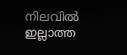നിലവിൽ ഇല്ലാത്ത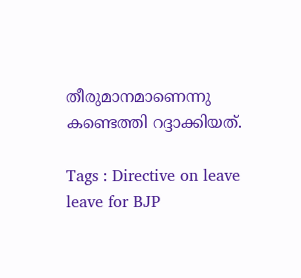തീരുമാനമാണെന്നു കണ്ടെത്തി റദ്ദാക്കിയത്.

Tags : Directive on leave leave for BJP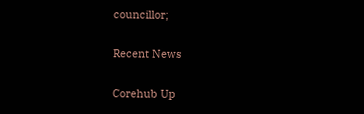councillor;

Recent News

Corehub Up